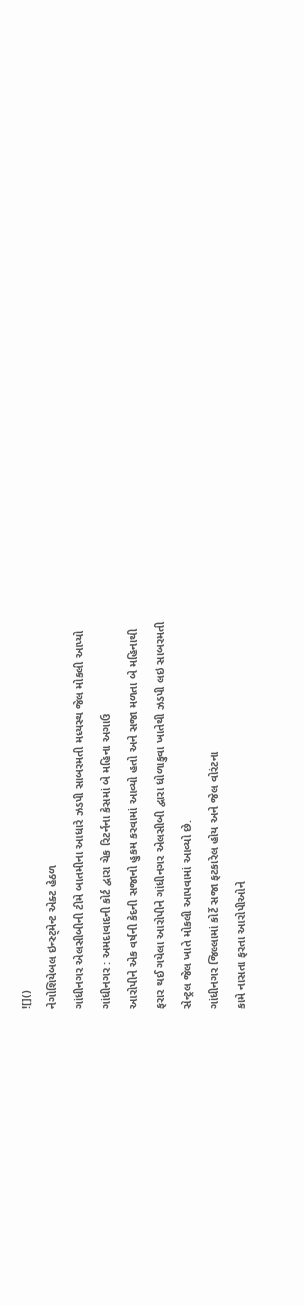![]()
નેગોશિયેબલ ઇન્સ્ટ્મેન્ટ એક્ટ હેઠળ
ગાંધીનગર એલસીબીની ટીમે બાતમીના આધારે ઝડપી સાબરમતી મધ્યસ્થ જેલ મોકલી આપ્યો
ગાંધીનગર : અમદાવાદની કોર્ટ દ્વારા ચેક રિટર્નના કેસમાં બે મહિના અગાઉ
આરોપીને એક વર્ષની કેદની સજાનો હુકમ કરવામાં આવ્યો હતો અને સજા મળતા બે મહિનાથી
ફરાર થઈ ગયેલા આરોપીને ગાંધીનગર એલસીબી દ્વારા ધોળાકુવા ખાતેથી ઝડપી લઇ સાબરમતી
સેન્ટ્રલ જેલ ખાતે મોકલી આપવામાં આવ્યો છે.
ગાંધીનગર જિલ્લામાં કોર્ટે સજા ફટકારેલ હોય અને જેલ વોરંટના
કામે નાસતા ફરતા આરોપીઓને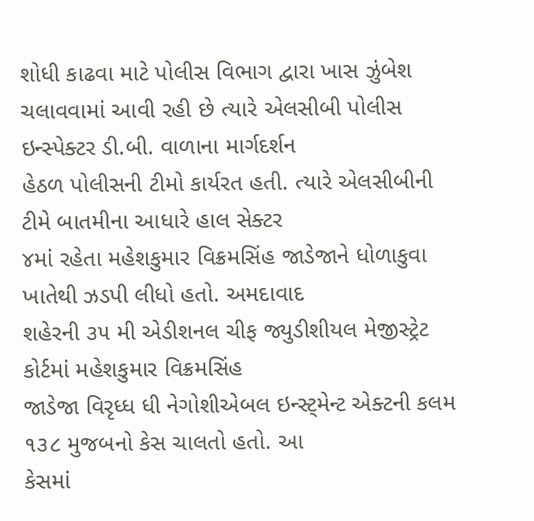શોધી કાઢવા માટે પોલીસ વિભાગ દ્વારા ખાસ ઝુંબેશ
ચલાવવામાં આવી રહી છે ત્યારે એલસીબી પોલીસ ઇન્સ્પેક્ટર ડી.બી. વાળાના માર્ગદર્શન
હેઠળ પોલીસની ટીમો કાર્યરત હતી. ત્યારે એલસીબીની ટીમે બાતમીના આધારે હાલ સેક્ટર
૪માં રહેતા મહેશકુમાર વિક્રમસિંહ જાડેજાને ધોળાકુવા ખાતેથી ઝડપી લીધો હતો. અમદાવાદ
શહેરની ૩૫ મી એડીશનલ ચીફ જ્યુડીશીયલ મેજીસ્ટ્રેટ કોર્ટમાં મહેશકુમાર વિક્રમસિંહ
જાડેજા વિરૃધ્ધ ધી નેગોશીએબલ ઇન્સ્ટ્મેન્ટ એક્ટની કલમ ૧૩૮ મુજબનો કેસ ચાલતો હતો. આ
કેસમાં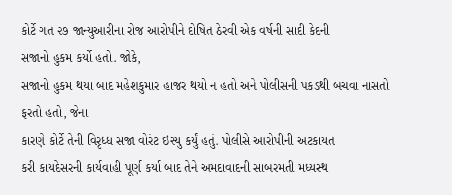કોર્ટે ગત ૨૭ જાન્યુઆરીના રોજ આરોપીને દોષિત ઠેરવી એક વર્ષની સાદી કેદની
સજાનો હુકમ કર્યો હતો. જોકે,
સજાનો હુકમ થયા બાદ મહેશકુમાર હાજર થયો ન હતો અને પોલીસની પકડથી બચવા નાસતો
ફરતો હતો, જેના
કારણે કોર્ટે તેની વિરૃધ્ધ સજા વોરંટ ઇસ્યુ કર્યું હતું. પોલીસે આરોપીની અટકાયત
કરી કાયદેસરની કાર્યવાહી પૂર્ણ કર્યા બાદ તેને અમદાવાદની સાબરમતી મધ્યસ્થ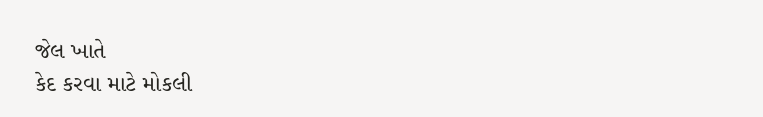જેલ ખાતે
કેદ કરવા માટે મોકલી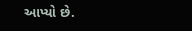આપ્યો છે.